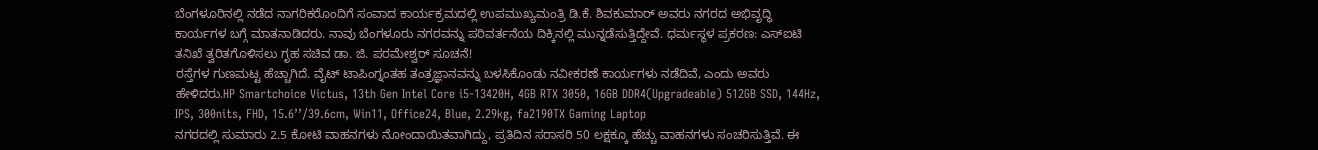ಬೆಂಗಳೂರಿನಲ್ಲಿ ನಡೆದ ನಾಗರಿಕರೊಂದಿಗೆ ಸಂವಾದ ಕಾರ್ಯಕ್ರಮದಲ್ಲಿ ಉಪಮುಖ್ಯಮಂತ್ರಿ ಡಿ.ಕೆ. ಶಿವಕುಮಾರ್ ಅವರು ನಗರದ ಅಭಿವೃದ್ಧಿ ಕಾರ್ಯಗಳ ಬಗ್ಗೆ ಮಾತನಾಡಿದರು. ನಾವು ಬೆಂಗಳೂರು ನಗರವನ್ನು ಪರಿವರ್ತನೆಯ ದಿಕ್ಕಿನಲ್ಲಿ ಮುನ್ನಡೆಸುತ್ತಿದ್ದೇವೆ. ಧರ್ಮಸ್ಥಳ ಪ್ರಕರಣ: ಎಸ್ಐಟಿ ತನಿಖೆ ತ್ವರಿತಗೊಳಿಸಲು ಗೃಹ ಸಚಿವ ಡಾ. ಜಿ. ಪರಮೇಶ್ವರ್ ಸೂಚನೆ!
ರಸ್ತೆಗಳ ಗುಣಮಟ್ಟ ಹೆಚ್ಚಾಗಿದೆ. ವೈಟ್ ಟಾಪಿಂಗ್ನಂತಹ ತಂತ್ರಜ್ಞಾನವನ್ನು ಬಳಸಿಕೊಂಡು ನವೀಕರಣೆ ಕಾರ್ಯಗಳು ನಡೆದಿವೆ, ಎಂದು ಅವರು ಹೇಳಿದರು.HP Smartchoice Victus, 13th Gen Intel Core i5-13420H, 4GB RTX 3050, 16GB DDR4(Upgradeable) 512GB SSD, 144Hz, IPS, 300nits, FHD, 15.6’’/39.6cm, Win11, Office24, Blue, 2.29kg, fa2190TX Gaming Laptop
ನಗರದಲ್ಲಿ ಸುಮಾರು 2.5 ಕೋಟಿ ವಾಹನಗಳು ನೋಂದಾಯಿತವಾಗಿದ್ದು, ಪ್ರತಿದಿನ ಸರಾಸರಿ 50 ಲಕ್ಷಕ್ಕೂ ಹೆಚ್ಚು ವಾಹನಗಳು ಸಂಚರಿಸುತ್ತಿವೆ. ಈ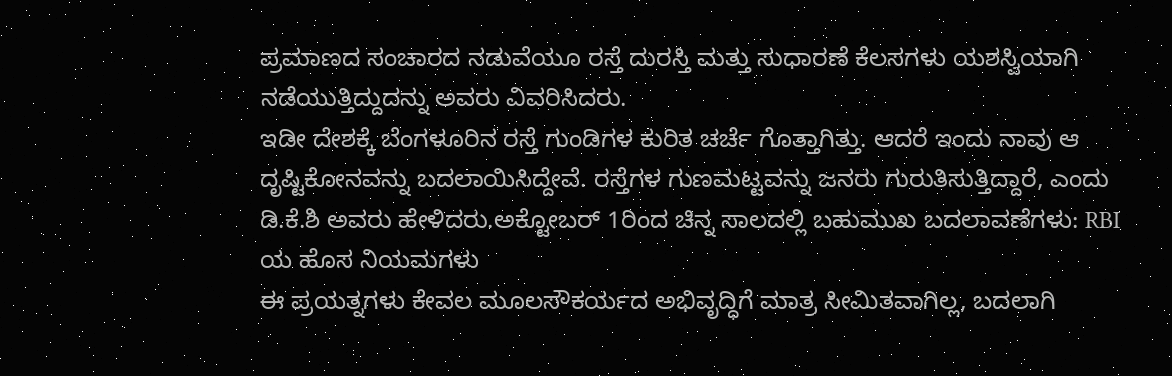ಪ್ರಮಾಣದ ಸಂಚಾರದ ನಡುವೆಯೂ ರಸ್ತೆ ದುರಸ್ತಿ ಮತ್ತು ಸುಧಾರಣೆ ಕೆಲಸಗಳು ಯಶಸ್ವಿಯಾಗಿ ನಡೆಯುತ್ತಿದ್ದುದನ್ನು ಅವರು ವಿವರಿಸಿದರು.
ಇಡೀ ದೇಶಕ್ಕೆ ಬೆಂಗಳೂರಿನ ರಸ್ತೆ ಗುಂಡಿಗಳ ಕುರಿತ ಚರ್ಚೆ ಗೊತ್ತಾಗಿತ್ತು. ಆದರೆ ಇಂದು ನಾವು ಆ ದೃಷ್ಟಿಕೋನವನ್ನು ಬದಲಾಯಿಸಿದ್ದೇವೆ. ರಸ್ತೆಗಳ ಗುಣಮಟ್ಟವನ್ನು ಜನರು ಗುರುತಿಸುತ್ತಿದ್ದಾರೆ, ಎಂದು ಡಿ.ಕೆ.ಶಿ ಅವರು ಹೇಳಿದರು.ಅಕ್ಟೋಬರ್ 1ರಿಂದ ಚಿನ್ನ ಸಾಲದಲ್ಲಿ ಬಹುಮುಖ ಬದಲಾವಣೆಗಳು: RBI ಯ ಹೊಸ ನಿಯಮಗಳು
ಈ ಪ್ರಯತ್ನಗಳು ಕೇವಲ ಮೂಲಸೌಕರ್ಯದ ಅಭಿವೃದ್ಧಿಗೆ ಮಾತ್ರ ಸೀಮಿತವಾಗಿಲ್ಲ, ಬದಲಾಗಿ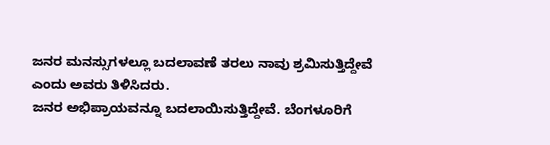ಜನರ ಮನಸ್ಸುಗಳಲ್ಲೂ ಬದಲಾವಣೆ ತರಲು ನಾವು ಶ್ರಮಿಸುತ್ತಿದ್ದೇವೆ ಎಂದು ಅವರು ತಿಳಿಸಿದರು.
ಜನರ ಅಭಿಪ್ರಾಯವನ್ನೂ ಬದಲಾಯಿಸುತ್ತಿದ್ದೇವೆ. ಬೆಂಗಳೂರಿಗೆ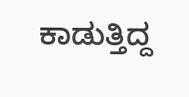ಕಾಡುತ್ತಿದ್ದ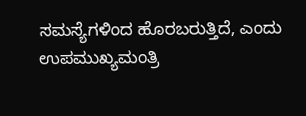ಸಮಸ್ಯೆಗಳಿಂದ ಹೊರಬರುತ್ತಿದೆ, ಎಂದು ಉಪಮುಖ್ಯಮಂತ್ರಿ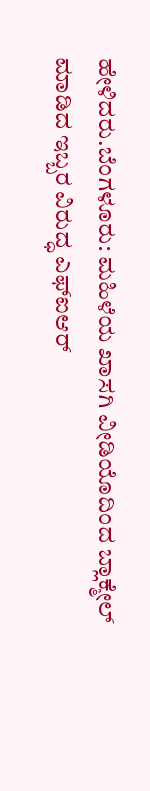ಹೇಳಿದರು.ಬೆಂಗಳೂರು: ಮಹಿಳೆಯ ಖಾಸಗಿ ವೀಡಿಯೊದಿಂದ ಬ್ಲಾಕ್ಮೇಲ್ ಮಾಡಿದ ಇಬ್ಬರ ವಿರುದ್ಧ ಎಫ್ಐಆರ್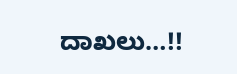ದಾಖಲು…!!